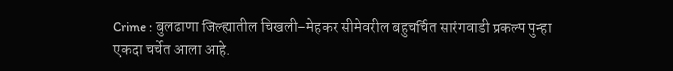Crime : बुलढाणा जिल्ह्यातील चिखली–मेहकर सीमेवरील बहुचर्चित सारंगवाडी प्रकल्प पुन्हा एकदा चर्चेत आला आहे.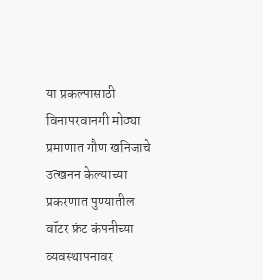या प्रकल्पासाठी विनापरवानगी मोठ्या प्रमाणात गौण खनिजाचे उत्खनन केल्याच्या प्रकरणात पुण्यातील वॉटर फ्रंट कंपनीच्या व्यवस्थापनावर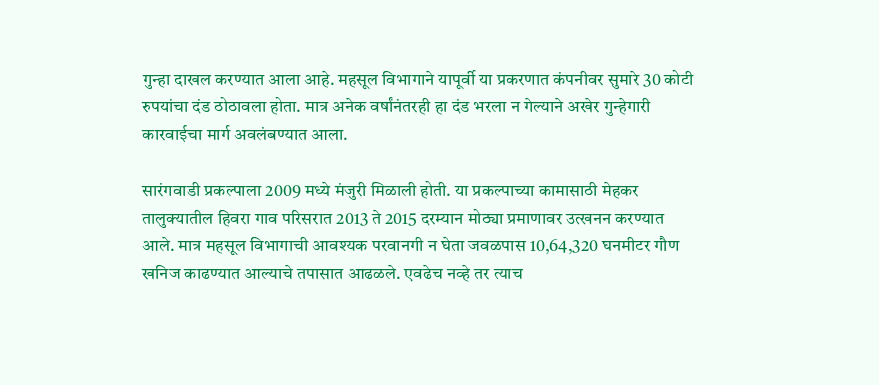गुन्हा दाखल करण्यात आला आहे. महसूल विभागाने यापूर्वी या प्रकरणात कंपनीवर सुमारे 30 कोटी रुपयांचा दंड ठोठावला होता. मात्र अनेक वर्षांनंतरही हा दंड भरला न गेल्याने अखेर गुन्हेगारी कारवाईचा मार्ग अवलंबण्यात आला.

सारंगवाडी प्रकल्पाला 2009 मध्ये मंजुरी मिळाली होती. या प्रकल्पाच्या कामासाठी मेहकर तालुक्यातील हिवरा गाव परिसरात 2013 ते 2015 दरम्यान मोठ्या प्रमाणावर उत्खनन करण्यात आले. मात्र महसूल विभागाची आवश्यक परवानगी न घेता जवळपास 10,64,320 घनमीटर गौण खनिज काढण्यात आल्याचे तपासात आढळले. एवढेच नव्हे तर त्याच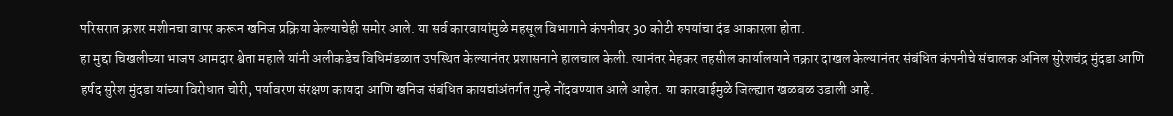परिसरात क्रशर मशीनचा वापर करून खनिज प्रक्रिया केल्याचेही समोर आले. या सर्व कारवायांमुळे महसूल विभागाने कंपनीवर 30 कोटी रुपयांचा दंड आकारला होता.
हा मुद्दा चिखलीच्या भाजप आमदार श्वेता महाले यांनी अलीकडेच विधिमंडळात उपस्थित केल्यानंतर प्रशासनाने हालचाल केली. त्यानंतर मेहकर तहसील कार्यालयाने तक्रार दाखल केल्यानंतर संबंधित कंपनीचे संचालक अनिल सुरेशचंद्र मुंदडा आणि हर्षद सुरेश मुंदडा यांच्या विरोधात चोरी, पर्यावरण संरक्षण कायदा आणि खनिज संबंधित कायद्यांअंतर्गत गुन्हे नोंदवण्यात आले आहेत. या कारवाईमुळे जिल्ह्यात खळबळ उडाली आहे.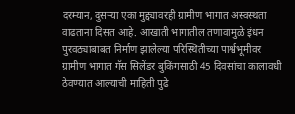दरम्यान, दुसऱ्या एका मुद्द्यावरही ग्रामीण भागात अस्वस्थता वाढताना दिसत आहे. आखाती भागातील तणावामुळे इंधन पुरवठ्याबाबत निर्माण झालेल्या परिस्थितीच्या पार्श्वभूमीवर ग्रामीण भागात गॅस सिलेंडर बुकिंगसाठी 45 दिवसांचा कालावधी ठेवण्यात आल्याची माहिती पुढे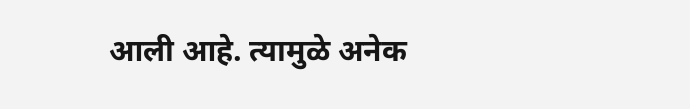आली आहे. त्यामुळे अनेक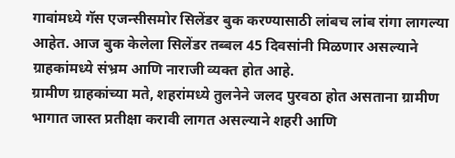गावांमध्ये गॅस एजन्सीसमोर सिलेंडर बुक करण्यासाठी लांबच लांब रांगा लागल्या आहेत. आज बुक केलेला सिलेंडर तब्बल 45 दिवसांनी मिळणार असल्याने ग्राहकांमध्ये संभ्रम आणि नाराजी व्यक्त होत आहे.
ग्रामीण ग्राहकांच्या मते, शहरांमध्ये तुलनेने जलद पुरवठा होत असताना ग्रामीण भागात जास्त प्रतीक्षा करावी लागत असल्याने शहरी आणि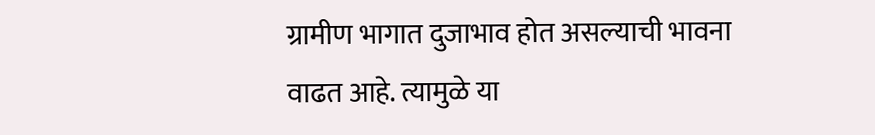ग्रामीण भागात दुजाभाव होत असल्याची भावना वाढत आहे. त्यामुळे या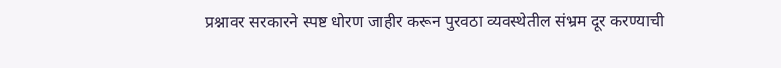प्रश्नावर सरकारने स्पष्ट धोरण जाहीर करून पुरवठा व्यवस्थेतील संभ्रम दूर करण्याची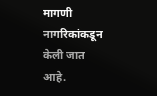मागणी नागरिकांकडून केली जात आहे.